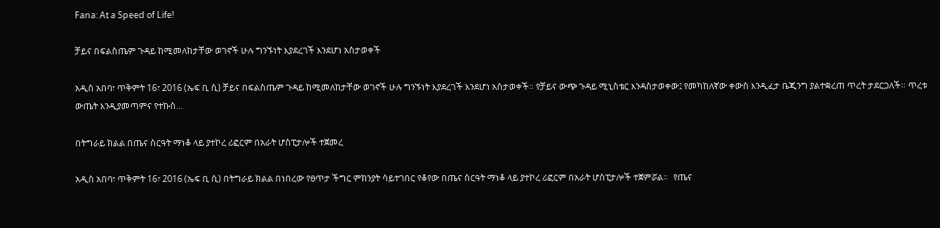Fana: At a Speed of Life!

ቻይና በፍልስጤም ጉዳይ ከሚመለከታቸው ወገኖች ሁሉ ግንኙነት እያደረገች እንደሆነ አስታወቀች

አዲስ አበባ፣ ጥቅምት 16፣ 2016 (ኤፍ ቢ ሲ) ቻይና በፍልስጤም ጉዳይ ከሚመለከታቸው ወገኖች ሁሉ ግንኙነት እያደረገች እንደሆነ አስታወቀች። የቻይና ውጭ ጉዳይ ሚኒስቴር እንዳስታወቀው፤ የመካከለኛው ቀውስ እንዲፈታ ቤጂንግ ያልተቋረጠ ጥረት ታደርጋለች። ጥረቱ ውጤት እንዲያመጣምና የተኩስ…

በትግራይ ክልል በጤና ስርዓት ማነቆ ላይ ያተኮረ ሪፎርም በአራት ሆስፒታሎች ተጀመረ

አዲስ አበባ፣ ጥቅምት 16፣ 2016 (ኤፍ ቢ ሲ) በትግራይ ክልል በነበረው የፀጥታ ችግር ምክንያት ሳይተገበር የቆየው በጤና ስርዓት ማነቆ ላይ ያተኮረ ሪፎርም በአራት ሆስፒታሎች ተጀምሯል፡፡   የጤና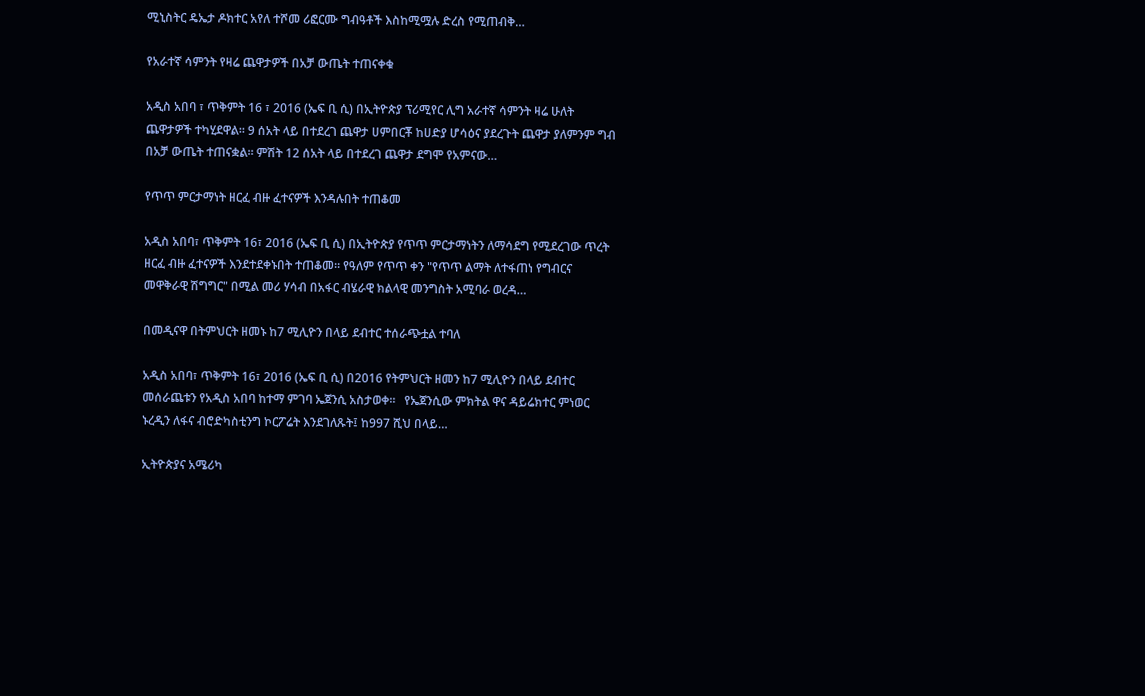ሚኒስትር ዴኤታ ዶክተር አየለ ተሾመ ሪፎርሙ ግብዓቶች እስከሚሟሉ ድረስ የሚጠብቅ…

የአራተኛ ሳምንት የዛሬ ጨዋታዎች በአቻ ውጤት ተጠናቀቁ

አዲስ አበባ ፣ ጥቅምት 16 ፣ 2016 (ኤፍ ቢ ሲ) በኢትዮጵያ ፕሪሚየር ሊግ አራተኛ ሳምንት ዛሬ ሁለት ጨዋታዎች ተካሂደዋል። 9 ሰአት ላይ በተደረገ ጨዋታ ሀምበርቾ ከሀድያ ሆሳዕና ያደረጉት ጨዋታ ያለምንም ግብ በአቻ ውጤት ተጠናቋል። ምሽት 12 ሰአት ላይ በተደረገ ጨዋታ ደግሞ የአምናው…

የጥጥ ምርታማነት ዘርፈ ብዙ ፈተናዎች እንዳሉበት ተጠቆመ

አዲስ አበባ፣ ጥቅምት 16፣ 2016 (ኤፍ ቢ ሲ) በኢትዮጵያ የጥጥ ምርታማነትን ለማሳደግ የሚደረገው ጥረት ዘርፈ ብዙ ፈተናዎች እንደተደቀኑበት ተጠቆመ። የዓለም የጥጥ ቀን "የጥጥ ልማት ለተፋጠነ የግብርና መዋቅራዊ ሽግግር" በሚል መሪ ሃሳብ በአፋር ብሄራዊ ክልላዊ መንግስት አሚባራ ወረዳ…

በመዲናዋ በትምህርት ዘመኑ ከ7 ሚሊዮን በላይ ደብተር ተሰራጭቷል ተባለ

አዲስ አበባ፣ ጥቅምት 16፣ 2016 (ኤፍ ቢ ሲ) በ2016 የትምህርት ዘመን ከ7 ሚሊዮን በላይ ደብተር መሰራጨቱን የአዲስ አበባ ከተማ ምገባ ኤጀንሲ አስታወቀ።   የኤጀንሲው ምክትል ዋና ዳይሬክተር ምነወር ኑረዲን ለፋና ብሮድካስቲንግ ኮርፖሬት እንደገለጹት፤ ከ997 ሺህ በላይ…

ኢትዮጵያና አሜሪካ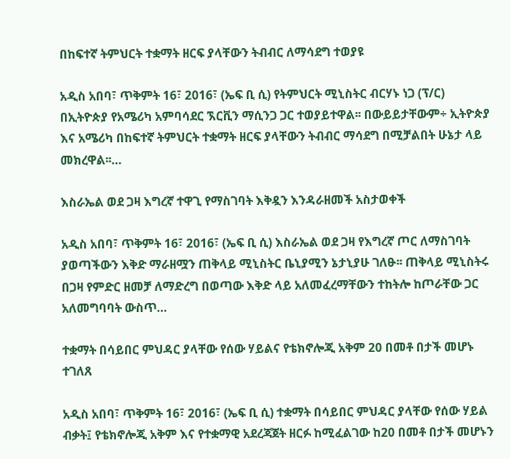በከፍተኛ ትምህርት ተቋማት ዘርፍ ያላቸውን ትብብር ለማሳደግ ተወያዩ

አዲስ አበባ፣ ጥቅምት 16፣ 2016፣ (ኤፍ ቢ ሲ) የትምህርት ሚኒስትር ብርሃኑ ነጋ (ፕ/ር) በኢትዮጵያ የአሜሪካ አምባሳደር ኧርቪን ማሲንጋ ጋር ተወያይተዋል፡፡ በውይይታቸውም÷ ኢትዮጵያ እና አሜሪካ በከፍተኛ ትምህርት ተቋማት ዘርፍ ያላቸውን ትብብር ማሳደግ በሚቻልበት ሁኔታ ላይ መክረዋል፡፡…

እስራኤል ወደ ጋዛ እግረኛ ተዋጊ የማስገባት እቅዷን እንዳራዘመች አስታወቀች

አዲስ አበባ፣ ጥቅምት 16፣ 2016፣ (ኤፍ ቢ ሲ) እስራኤል ወደ ጋዛ የእግረኛ ጦር ለማስገባት ያወጣችውን እቅድ ማራዘሟን ጠቅላይ ሚኒስትር ቤኒያሚን ኔታኒያሁ ገለፁ፡፡ ጠቅላይ ሚኒስትሩ በጋዛ የምድር ዘመቻ ለማድረግ በወጣው እቅድ ላይ አለመፈረማቸውን ተከትሎ ከጦራቸው ጋር አለመግባባት ውስጥ…

ተቋማት በሳይበር ምህዳር ያላቸው የሰው ሃይልና የቴክኖሎጂ አቅም 20 በመቶ በታች መሆኑ ተገለጸ

አዲስ አበባ፣ ጥቅምት 16፣ 2016፣ (ኤፍ ቢ ሲ) ተቋማት በሳይበር ምህዳር ያላቸው የሰው ሃይል ብቃት፤ የቴክኖሎጂ አቅም እና የተቋማዊ አደረጃጀት ዘርፉ ከሚፈልገው ከ20 በመቶ በታች መሆኑን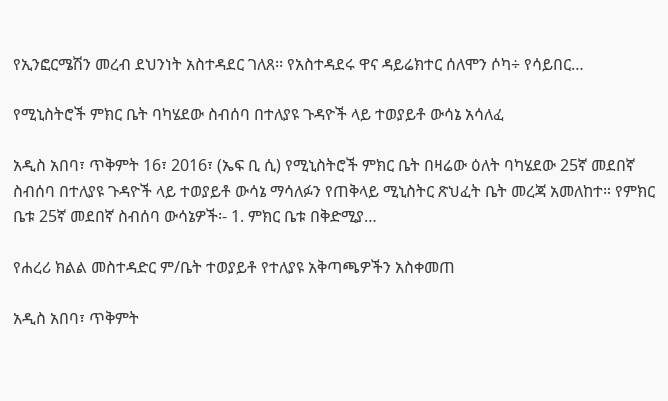የኢንፎርሜሽን መረብ ደህንነት አስተዳደር ገለጸ፡፡ የአስተዳደሩ ዋና ዳይሬክተር ሰለሞን ሶካ÷ የሳይበር…

የሚኒስትሮች ምክር ቤት ባካሄደው ስብሰባ በተለያዩ ጉዳዮች ላይ ተወያይቶ ውሳኔ አሳለፈ

አዲስ አበባ፣ ጥቅምት 16፣ 2016፣ (ኤፍ ቢ ሲ) የሚኒስትሮች ምክር ቤት በዛሬው ዕለት ባካሄደው 25ኛ መደበኛ ስብሰባ በተለያዩ ጉዳዮች ላይ ተወያይቶ ውሳኔ ማሳለፉን የጠቅላይ ሚኒስትር ጽህፈት ቤት መረጃ አመለከተ። የምክር ቤቱ 25ኛ መደበኛ ስብሰባ ውሳኔዎች፡- 1. ምክር ቤቱ በቅድሚያ…

የሐረሪ ክልል መስተዳድር ም/ቤት ተወያይቶ የተለያዩ አቅጣጫዎችን አስቀመጠ

አዲስ አበባ፣ ጥቅምት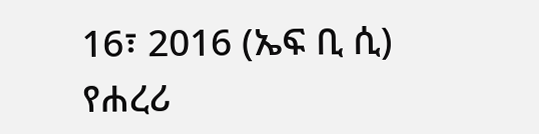16፣ 2016 (ኤፍ ቢ ሲ) የሐረሪ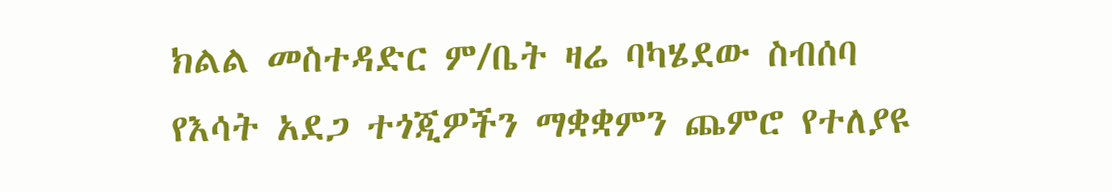ክልል መስተዳድር ም/ቤት ዛሬ ባካሄደው ስብሰባ የእሳት አደጋ ተጎጂዎችን ማቋቋምን ጨምሮ የተለያዩ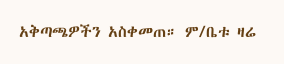አቅጣጫዎችን አስቀመጠ። ም/ቤቱ ዛሬ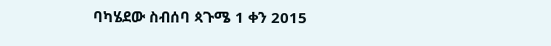ባካሄደው ስብሰባ ጳጉሜ 1 ቀን 2015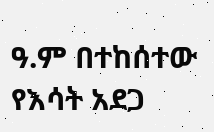ዓ.ም በተከሰተው የእሳት አደጋ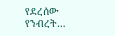የደረሰው የንብረት…